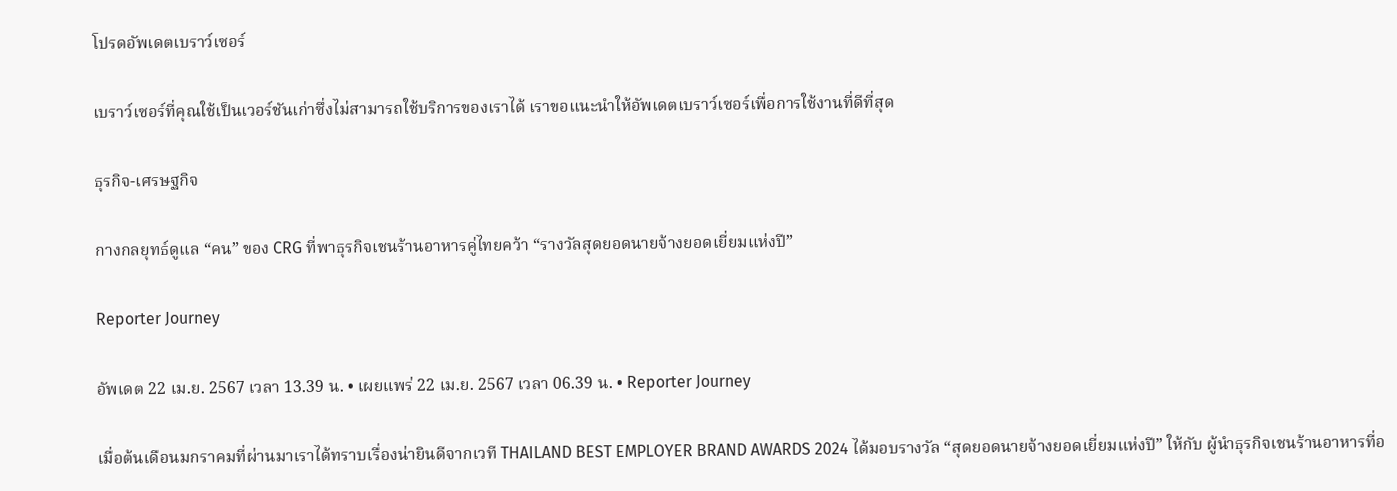โปรดอัพเดตเบราว์เซอร์

เบราว์เซอร์ที่คุณใช้เป็นเวอร์ชันเก่าซึ่งไม่สามารถใช้บริการของเราได้ เราขอแนะนำให้อัพเดตเบราว์เซอร์เพื่อการใช้งานที่ดีที่สุด

ธุรกิจ-เศรษฐกิจ

กางกลยุทธ์ดูแล “คน” ของ CRG ที่พาธุรกิจเชนร้านอาหารคู่ไทยคว้า “รางวัลสุดยอดนายจ้างยอดเยี่ยมแห่งปี”

Reporter Journey

อัพเดต 22 เม.ย. 2567 เวลา 13.39 น. • เผยแพร่ 22 เม.ย. 2567 เวลา 06.39 น. • Reporter Journey

เมื่อต้นเดือนมกราคมที่ผ่านมาเราได้ทราบเรื่องน่ายินดีจากเวที THAILAND BEST EMPLOYER BRAND AWARDS 2024 ได้มอบรางวัล “สุดยอดนายจ้างยอดเยี่ยมแห่งปี” ให้กับ ผู้นำธุรกิจเชนร้านอาหารที่อ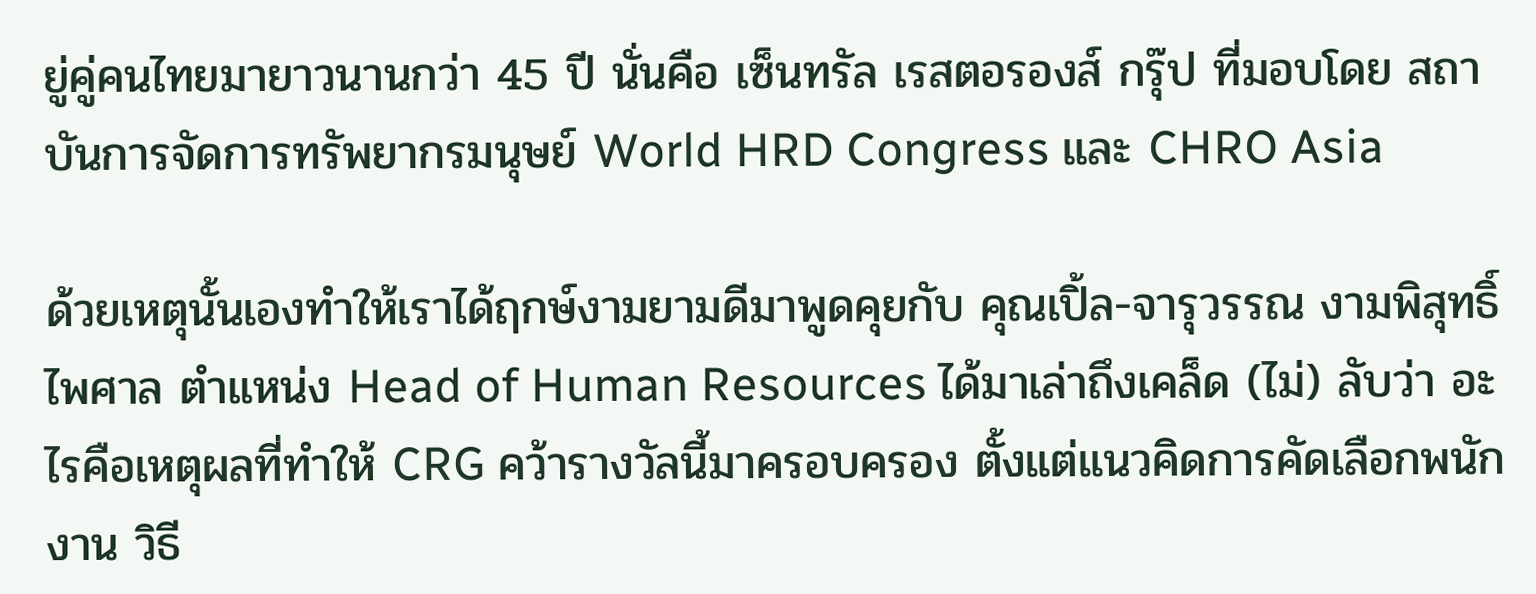ยู่คู่คนไทยมายาวนานกว่า 45 ปี นั่นคือ เซ็นทรัล เรสตอรองส์ กรุ๊ป ที่มอบโดย สถาบันการจัดการทรัพยากรมนุษย์ World HRD Congress และ CHRO Asia

ด้วยเหตุนั้นเองทำให้เราได้ฤกษ์งามยามดีมาพูดคุยกับ คุณเปิ้ล-จารุวรรณ งามพิสุทธิ์ไพศาล ตำแหน่ง Head of Human Resources ได้มาเล่าถึงเคล็ด (ไม่) ลับว่า อะไรคือเหตุผลที่ทำให้ CRG คว้ารางวัลนี้มาครอบครอง ตั้งแต่แนวคิดการคัดเลือกพนักงาน วิธี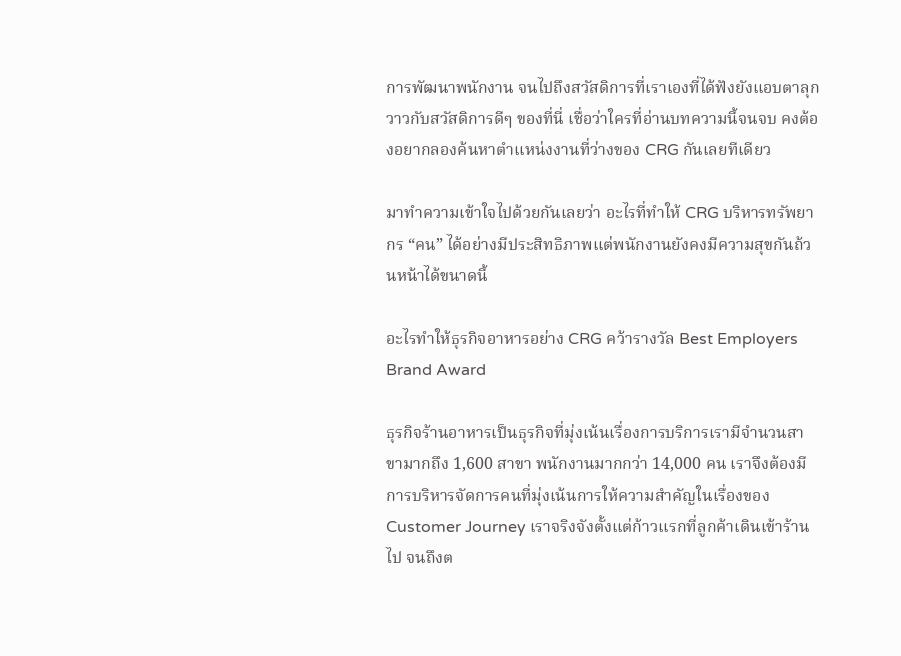การพัฒนาพนักงาน จนไปถึงสวัสดิการที่เราเองที่ได้ฟังยังแอบตาลุกวาวกับสวัสดิการดีๆ ของที่นี่ เชื่อว่าใครที่อ่านบทความนี้จนจบ คงต้องอยากลองค้นหาตำแหน่งงานที่ว่างของ CRG กันเลยทีเดียว

มาทำความเข้าใจไปด้วยกันเลยว่า อะไรที่ทำให้ CRG บริหารทรัพยากร “คน” ได้อย่างมีประสิทธิภาพแต่พนักงานยังคงมีความสุขกันถ้วนหน้าได้ขนาดนี้

อะไรทำให้ธุรกิจอาหารอย่าง CRG คว้ารางวัล Best Employers Brand Award

ธุรกิจร้านอาหารเป็นธุรกิจที่มุ่งเน้นเรื่องการบริการเรามีจำนวนสาขามากถึง 1,600 สาขา พนักงานมากกว่า 14,000 คน เราจึงต้องมีการบริหารจัดการคนที่มุ่งเน้นการให้ความสำคัญในเรื่องของ Customer Journey เราจริงจังตั้งแต่ก้าวแรกที่ลูกค้าเดินเข้าร้านไป จนถึงต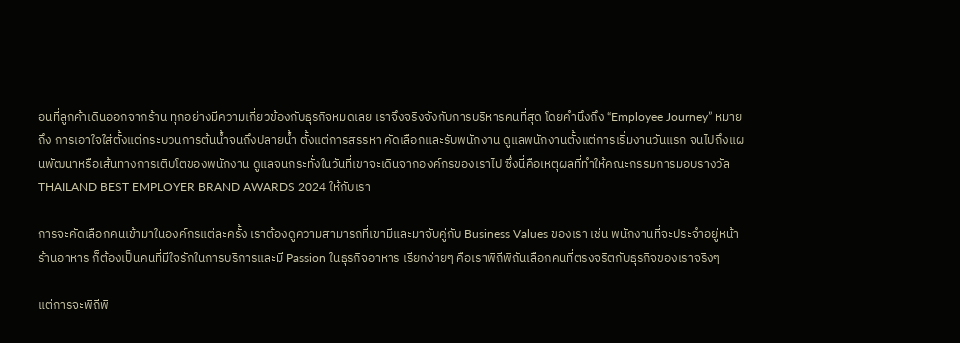อนที่ลูกค้าเดินออกจากร้าน ทุกอย่างมีความเกี่ยวข้องกับธุรกิจหมดเลย เราจึงจริงจังกับการบริหารคนที่สุด โดยคำนึงถึง “Employee Journey” หมายถึง การเอาใจใส่ตั้งแต่กระบวนการต้นน้ำจนถึงปลายน้ำ ตั้งแต่การสรรหา คัดเลือกและรับพนักงาน ดูแลพนักงานตั้งแต่การเริ่มงานวันแรก จนไปถึงแผนพัฒนาหรือเส้นทางการเติบโตของพนักงาน ดูแลจนกระทั่งในวันที่เขาจะเดินจากองค์กรของเราไป ซึ่งนี่คือเหตุผลที่ทำให้คณะกรรมการมอบรางวัลTHAILAND BEST EMPLOYER BRAND AWARDS 2024 ให้กับเรา

การจะคัดเลือกคนเข้ามาในองค์กรแต่ละครั้ง เราต้องดูความสามารถที่เขามีและมาจับคู่กับ Business Values ของเรา เช่น พนักงานที่จะประจำอยู่หน้าร้านอาหาร ก็ต้องเป็นคนที่มีใจรักในการบริการและมี Passion ในธุรกิจอาหาร เรียกง่ายๆ คือเราพิถีพิถันเลือกคนที่ตรงจริตกับธุรกิจของเราจริงๆ

แต่การจะพิถีพิ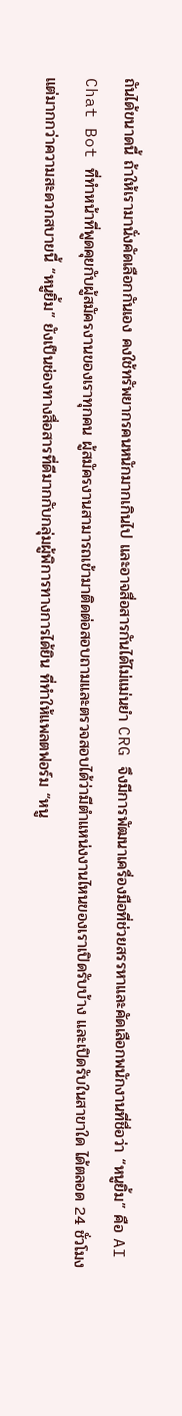ถันได้ขนาดนี้ ถ้าให้เรามานั่งคัดเลือกกันเอง คงใช้ทรัพยากรคนหนักมากเกินไป และอาจสื่อสารกันได้ไม่แม่นยำ CRG จึงมีการพัฒนาเครื่องมือที่ช่วยสรรหาและคัดเลือกพนักงานที่ชื่อว่า “หนูยิ้ม” คือ AI Chat Bot ที่ทำหน้าที่พูดคุยกับผู้สมัครงานของเราทุกคน ผู้สมัครงานสามารถเข้ามาติดต่อสอบถามและตรวจสอบได้ว่ามีตำแหน่งงานไหนของเราเปิดรับบ้าง และเปิดรับในสาขาใด ได้ตลอด 24 ชั่วโมง แต่มากกว่าความสะดวกสบายนี้ “หนูยิ้ม” ยังเป็นช่องทางสื่อสารที่ดีมากกับกลุ่มผู้พิการทางการได้ยิน ที่ทำให้แพลตฟอร์ม “หนู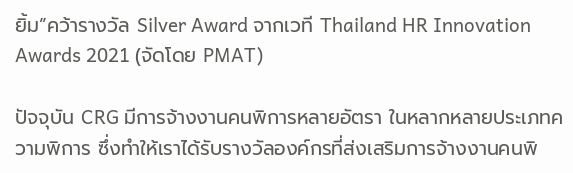ยิ้ม”คว้ารางวัล Silver Award จากเวที Thailand HR Innovation Awards 2021 (จัดโดย PMAT)

ปัจจุบัน CRG มีการจ้างงานคนพิการหลายอัตรา ในหลากหลายประเภทความพิการ ซึ่งทำให้เราได้รับรางวัลองค์กรที่ส่งเสริมการจ้างงานคนพิ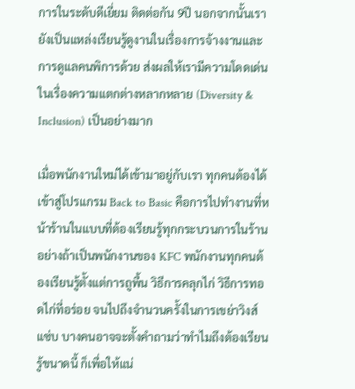การในระดับดีเยี่ยม ติดต่อกัน 9ปี นอกจากนั้นเรายังเป็นแหล่งเรียนรู้ดูงานในเรื่องการจ้างงานและการดูแลคนพิการด้วย ส่งผลให้เรามีความโดดเด่นในเรื่องความแตกต่างหลากหลาย (Diversity & Inclusion) เป็นอย่างมาก

เมื่อพนักงานใหม่ได้เข้ามาอยู่กับเรา ทุกคนต้องได้เข้าสู่โปรแกรม Back to Basic คือการไปทำงานที่หน้าร้านในแบบที่ต้องเรียนรู้ทุกกระบวนการในร้าน อย่างถ้าเป็นพนักงานของ KFC พนักงานทุกคนต้องเรียนรู้ตั้งแต่การถูพื้น วิธีการคลุกไก่ วิธีการทอดไก่ที่อร่อย จนไปถึงจำนวนครั้งในการเขย่าวิงส์แซ่บ บางคนอาจจะตั้งคำถามว่าทำไมถึงต้องเรียนรู้ขนาดนี้ ก็เพื่อให้แน่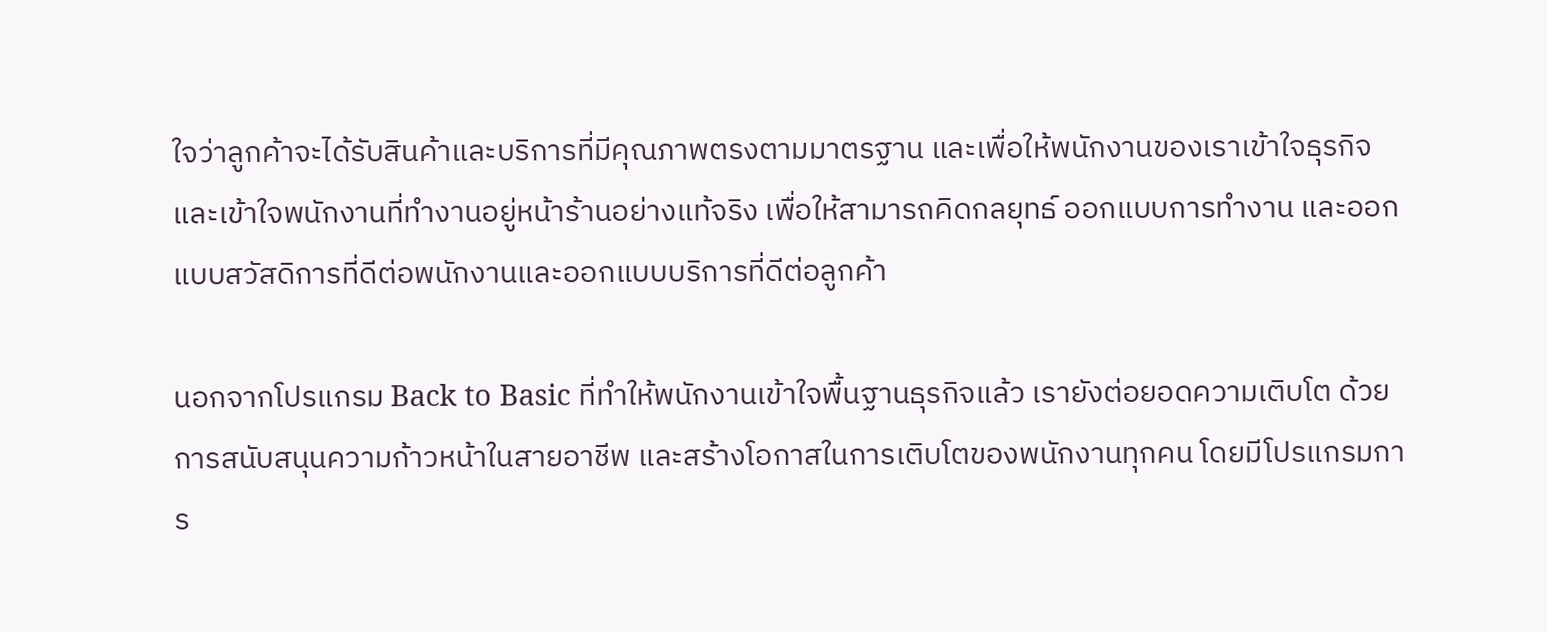ใจว่าลูกค้าจะได้รับสินค้าและบริการที่มีคุณภาพตรงตามมาตรฐาน และเพื่อให้พนักงานของเราเข้าใจธุรกิจและเข้าใจพนักงานที่ทำงานอยู่หน้าร้านอย่างแท้จริง เพื่อให้สามารถคิดกลยุทธ์ ออกแบบการทำงาน และออกแบบสวัสดิการที่ดีต่อพนักงานและออกแบบบริการที่ดีต่อลูกค้า

นอกจากโปรแกรม Back to Basic ที่ทำให้พนักงานเข้าใจพื้นฐานธุรกิจแล้ว เรายังต่อยอดความเติบโต ด้วยการสนับสนุนความก้าวหน้าในสายอาชีพ และสร้างโอกาสในการเติบโตของพนักงานทุกคน โดยมีโปรแกรมการ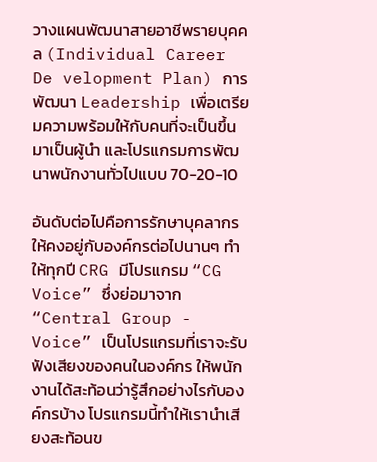วางแผนพัฒนาสายอาชีพรายบุคคล (Individual Career De velopment Plan) การพัฒนา Leadership เพื่อเตรียมความพร้อมให้กับคนที่จะเป็นขึ้นมาเป็นผู้นำ และโปรแกรมการพัฒนาพนักงานทั่วไปแบบ 70-20-10

อันดับต่อไปคือการรักษาบุคลากรให้คงอยู่กับองค์กรต่อไปนานๆ ทำให้ทุกปี CRG มีโปรแกรม “CG Voice” ซึ่งย่อมาจาก “Central Group - Voice” เป็นโปรแกรมที่เราจะรับฟังเสียงของคนในองค์กร ให้พนักงานได้สะท้อนว่ารู้สึกอย่างไรกับองค์กรบ้าง โปรแกรมนี้ทำให้เรานำเสียงสะท้อนข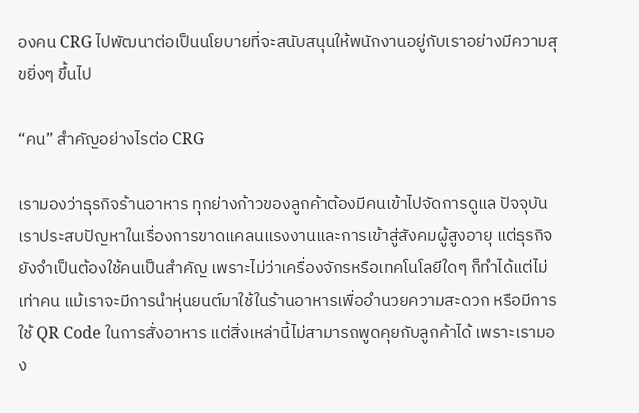องคน CRG ไปพัฒนาต่อเป็นนโยบายที่จะสนับสนุนให้พนักงานอยู่กับเราอย่างมีความสุขยิ่งๆ ขึ้นไป

“คน” สำคัญอย่างไรต่อ CRG

เรามองว่าธุรกิจร้านอาหาร ทุกย่างก้าวของลูกค้าต้องมีคนเข้าไปจัดการดูแล ปัจจุบันเราประสบปัญหาในเรื่องการขาดแคลนแรงงานและการเข้าสู่สังคมผู้สูงอายุ แต่ธุรกิจยังจำเป็นต้องใช้คนเป็นสำคัญ เพราะไม่ว่าเครื่องจักรหรือเทคโนโลยีใดๆ ก็ทำได้แต่ไม่เท่าคน แม้เราจะมีการนำหุ่นยนต์มาใช้ในร้านอาหารเพื่ออำนวยความสะดวก หรือมีการใช้ QR Code ในการสั่งอาหาร แต่สิ่งเหล่านี้ไม่สามารถพูดคุยกับลูกค้าได้ เพราะเรามอง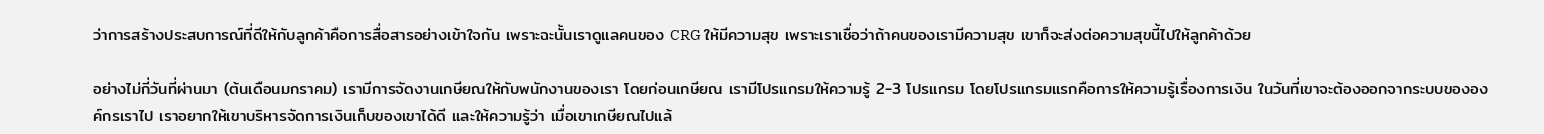ว่าการสร้างประสบการณ์ที่ดีให้กับลูกค้าคือการสื่อสารอย่างเข้าใจกัน เพราะฉะนั้นเราดูแลคนของ CRG ให้มีความสุข เพราะเราเชื่อว่าถ้าคนของเรามีความสุข เขาก็จะส่งต่อความสุขนี้ไปให้ลูกค้าด้วย

อย่างไม่กี่วันที่ผ่านมา (ต้นเดือนมกราคม) เรามีการจัดงานเกษียณให้กับพนักงานของเรา โดยก่อนเกษียณ เรามีโปรแกรมให้ความรู้ 2-3 โปรแกรม โดยโปรแกรมแรกคือการให้ความรู้เรื่องการเงิน ในวันที่เขาจะต้องออกจากระบบขององค์กรเราไป เราอยากให้เขาบริหารจัดการเงินเก็บของเขาได้ดี และให้ความรู้ว่า เมื่อเขาเกษียณไปแล้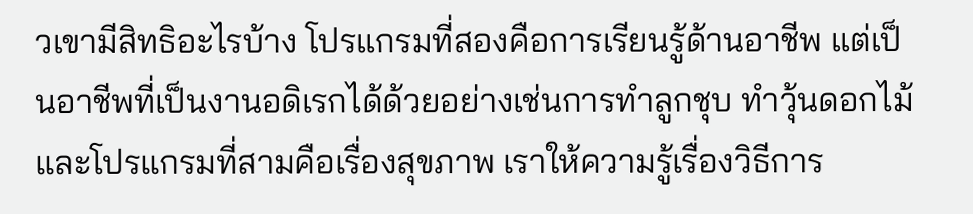วเขามีสิทธิอะไรบ้าง โปรแกรมที่สองคือการเรียนรู้ด้านอาชีพ แต่เป็นอาชีพที่เป็นงานอดิเรกได้ด้วยอย่างเช่นการทำลูกชุบ ทำวุ้นดอกไม้ และโปรแกรมที่สามคือเรื่องสุขภาพ เราให้ความรู้เรื่องวิธีการ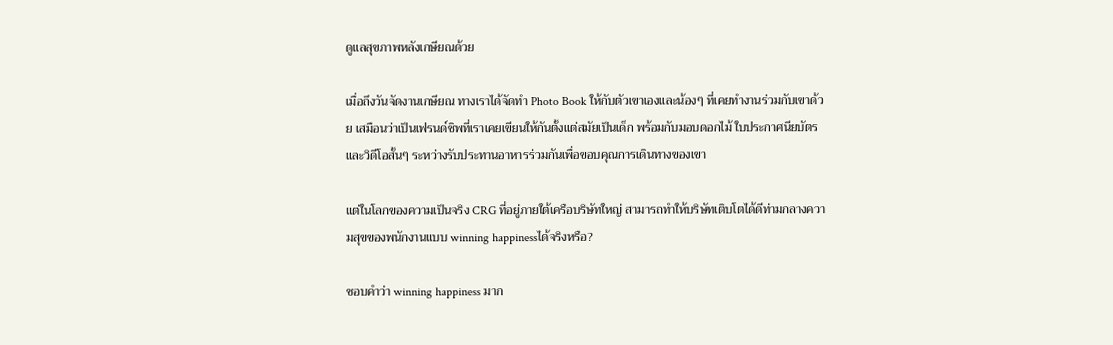ดูแลสุขภาพหลังเกษียณด้วย

เมื่อถึงวันจัดงานเกษียณ ทางเราได้จัดทำ Photo Book ให้กับตัวเขาเองและน้องๆ ที่เคยทำงานร่วมกับเขาด้วย เสมือนว่าเป็นเฟรนด์ชิพที่เราเคยเขียนให้กันตั้งแต่สมัยเป็นเด็ก พร้อมกับมอบดอกไม้ ใบประกาศนียบัตรและวิดีโอสั้นๆ ระหว่างรับประทานอาหารร่วมกันเพื่อขอบคุณการเดินทางของเขา

แต่ในโลกของความเป็นจริง CRG ที่อยู่ภายใต้เครือบริษัทใหญ่ สามารถทำให้บริษัทเติบโตได้ดีท่ามกลางความสุขของพนักงานแบบ winning happinessได้จริงหรือ?

ชอบคำว่า winning happiness มาก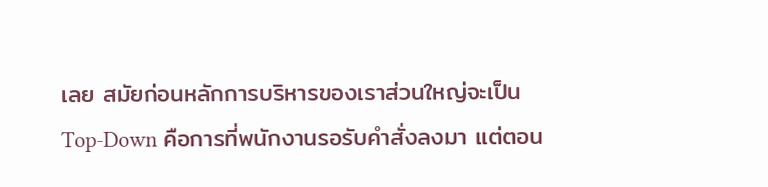เลย สมัยก่อนหลักการบริหารของเราส่วนใหญ่จะเป็น Top-Down คือการที่พนักงานรอรับคำสั่งลงมา แต่ตอน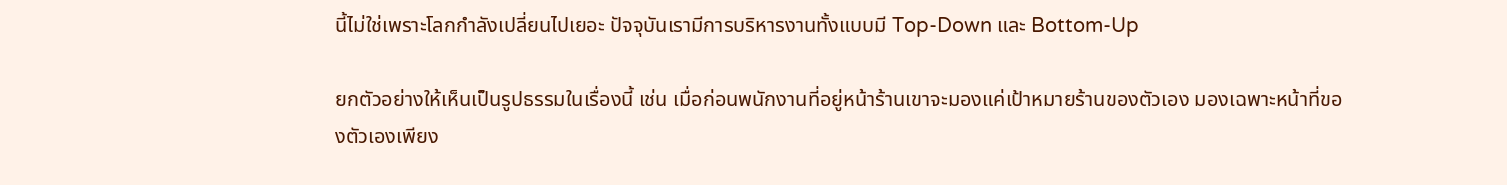นี้ไม่ใช่เพราะโลกกำลังเปลี่ยนไปเยอะ ปัจจุบันเรามีการบริหารงานทั้งแบบมี Top-Down และ Bottom-Up

ยกตัวอย่างให้เห็นเป็นรูปธรรมในเรื่องนี้ เช่น เมื่อก่อนพนักงานที่อยู่หน้าร้านเขาจะมองแค่เป้าหมายร้านของตัวเอง มองเฉพาะหน้าที่ของตัวเองเพียง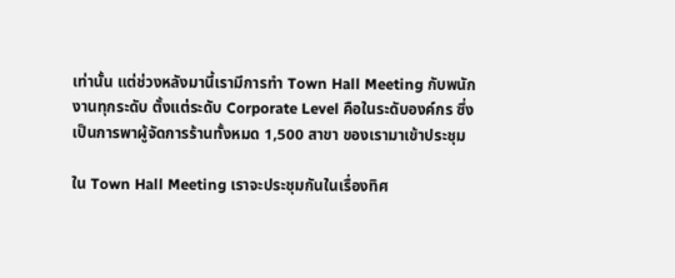เท่านั้น แต่ช่วงหลังมานี้เรามีการทำ Town Hall Meeting กับพนักงานทุกระดับ ตั้งแต่ระดับ Corporate Level คือในระดับองค์กร ซึ่งเป็นการพาผู้จัดการร้านทั้งหมด 1,500 สาขา ของเรามาเข้าประชุม

ใน Town Hall Meeting เราจะประชุมกันในเรื่องทิศ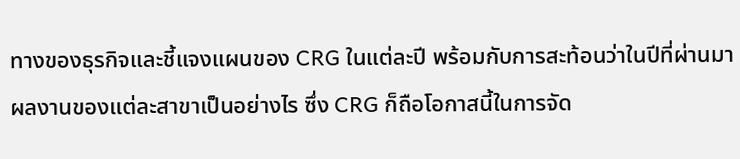ทางของธุรกิจและชี้แจงแผนของ CRG ในแต่ละปี พร้อมกับการสะท้อนว่าในปีที่ผ่านมาผลงานของแต่ละสาขาเป็นอย่างไร ซึ่ง CRG ก็ถือโอกาสนี้ในการจัด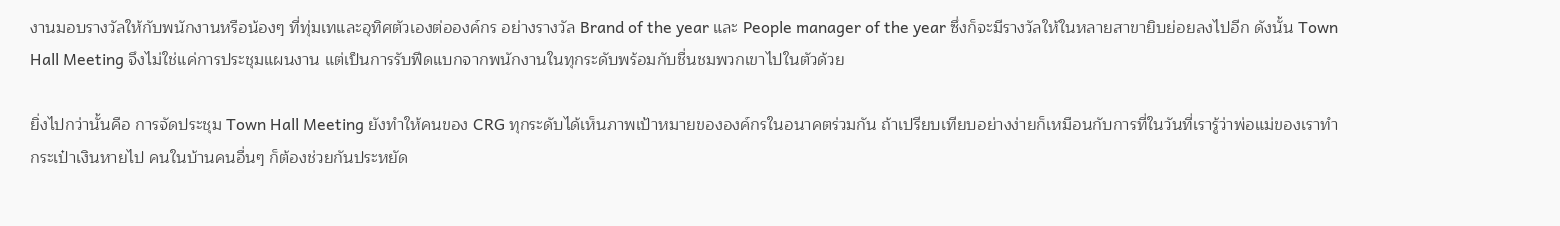งานมอบรางวัลให้กับพนักงานหรือน้องๆ ที่ทุ่มเทและอุทิศตัวเองต่อองค์กร อย่างรางวัล Brand of the year และ People manager of the year ซึ่งก็จะมีรางวัลให้ในหลายสาขายิบย่อยลงไปอีก ดังนั้น Town Hall Meeting จึงไม่ใช่แค่การประชุมแผนงาน แต่เป็นการรับฟีดแบกจากพนักงานในทุกระดับพร้อมกับชื่นชมพวกเขาไปในตัวด้วย

ยิ่งไปกว่านั้นคือ การจัดประชุม Town Hall Meeting ยังทำให้คนของ CRG ทุกระดับได้เห็นภาพเป้าหมายขององค์กรในอนาคตร่วมกัน ถ้าเปรียบเทียบอย่างง่ายก็เหมือนกับการที่ในวันที่เรารู้ว่าพ่อแม่ของเราทำกระเป๋าเงินหายไป คนในบ้านคนอื่นๆ ก็ต้องช่วยกันประหยัด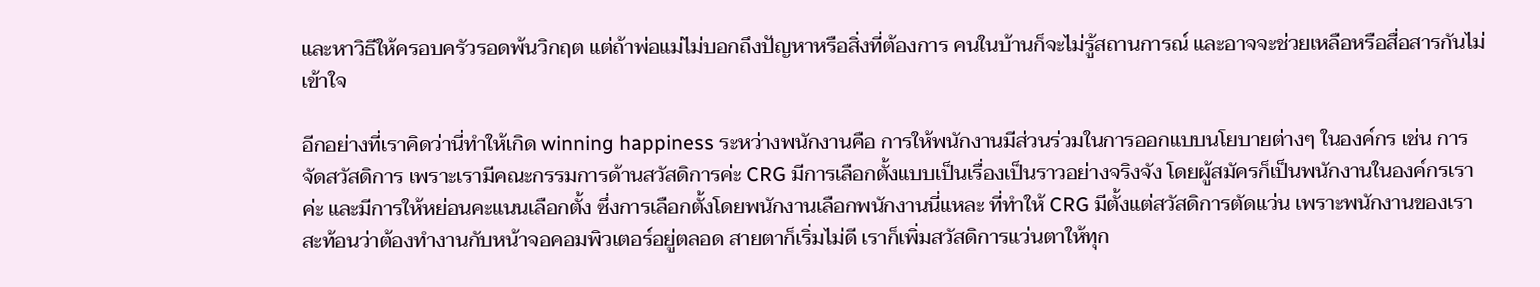และหาวิธีให้ครอบครัวรอดพ้นวิกฤต แต่ถ้าพ่อแม่ไม่บอกถึงปัญหาหรือสิ่งที่ต้องการ คนในบ้านก็จะไม่รู้สถานการณ์ และอาจจะช่วยเหลือหรือสื่อสารกันไม่เข้าใจ

อีกอย่างที่เราคิดว่านี่ทำให้เกิด winning happiness ระหว่างพนักงานคือ การให้พนักงานมีส่วนร่วมในการออกแบบนโยบายต่างๆ ในองค์กร เช่น การจัดสวัสดิการ เพราะเรามีคณะกรรมการด้านสวัสดิการค่ะ CRG มีการเลือกตั้งแบบเป็นเรื่องเป็นราวอย่างจริงจัง โดยผู้สมัครก็เป็นพนักงานในองค์กรเราค่ะ และมีการให้หย่อนคะแนนเลือกตั้ง ซึ่งการเลือกตั้งโดยพนักงานเลือกพนักงานนี่แหละ ที่ทำให้ CRG มีตั้งแต่สวัสดิการตัดแว่น เพราะพนักงานของเราสะท้อนว่าต้องทำงานกับหน้าจอคอมพิวเตอร์อยู่ตลอด สายตาก็เริ่มไม่ดี เราก็เพิ่มสวัสดิการแว่นตาให้ทุก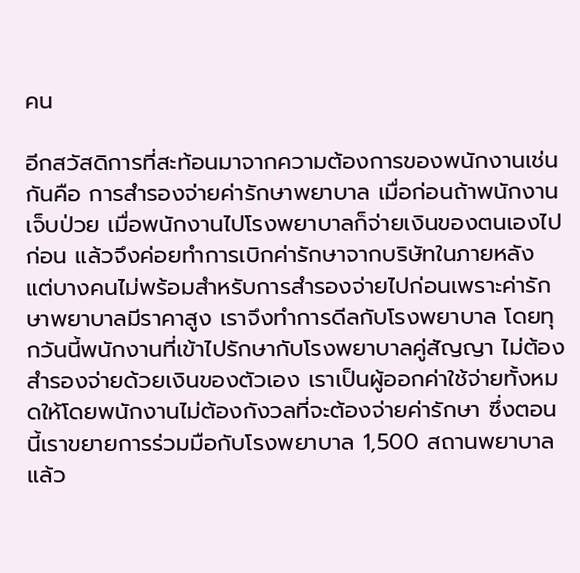คน

อีกสวัสดิการที่สะท้อนมาจากความต้องการของพนักงานเช่นกันคือ การสำรองจ่ายค่ารักษาพยาบาล เมื่อก่อนถ้าพนักงานเจ็บป่วย เมื่อพนักงานไปโรงพยาบาลก็จ่ายเงินของตนเองไปก่อน แล้วจึงค่อยทำการเบิกค่ารักษาจากบริษัทในภายหลัง แต่บางคนไม่พร้อมสำหรับการสำรองจ่ายไปก่อนเพราะค่ารักษาพยาบาลมีราคาสูง เราจึงทำการดีลกับโรงพยาบาล โดยทุกวันนี้พนักงานที่เข้าไปรักษากับโรงพยาบาลคู่สัญญา ไม่ต้องสำรองจ่ายด้วยเงินของตัวเอง เราเป็นผู้ออกค่าใช้จ่ายทั้งหมดให้โดยพนักงานไม่ต้องกังวลที่จะต้องจ่ายค่ารักษา ซึ่งตอนนี้เราขยายการร่วมมือกับโรงพยาบาล 1,500 สถานพยาบาลแล้ว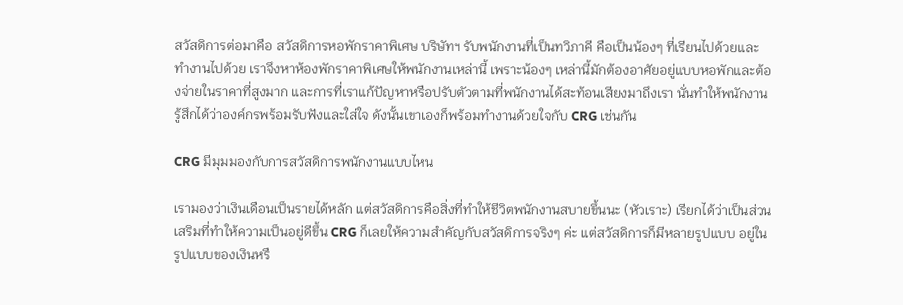สวัสดิการต่อมาคือ สวัสดิการหอพักราคาพิเศษ บริษัทฯ รับพนักงานที่เป็นทวิภาคี คือเป็นน้องๆ ที่เรียนไปด้วยและทำงานไปด้วย เราจึงหาห้องพักราคาพิเศษให้พนักงานเหล่านี้ เพราะน้องๆ เหล่านี้มักต้องอาศัยอยู่แบบหอพักและต้องจ่ายในราคาที่สูงมาก และการที่เราแก้ปัญหาหรือปรับตัวตามที่พนักงานได้สะท้อนเสียงมาถึงเรา นั่นทำให้พนักงานรู้สึกได้ว่าองค์กรพร้อมรับฟังและใส่ใจ ดังนั้นเขาเองก็พร้อมทำงานด้วยใจกับ CRG เช่นกัน

CRG มีมุมมองกับการสวัสดิการพนักงานแบบไหน

เรามองว่าเงินเดือนเป็นรายได้หลัก แต่สวัสดิการคือสิ่งที่ทำให้ชีวิตพนักงานสบายขึ้นนะ (หัวเราะ) เรียกได้ว่าเป็นส่วนเสริมที่ทำให้ความเป็นอยู่ดีขึ้น CRG ก็เลยให้ความสำคัญกับสวัสดิการจริงๆ ค่ะ แต่สวัสดิการก็มีหลายรูปแบบ อยู่ในรูปแบบของเงินหรื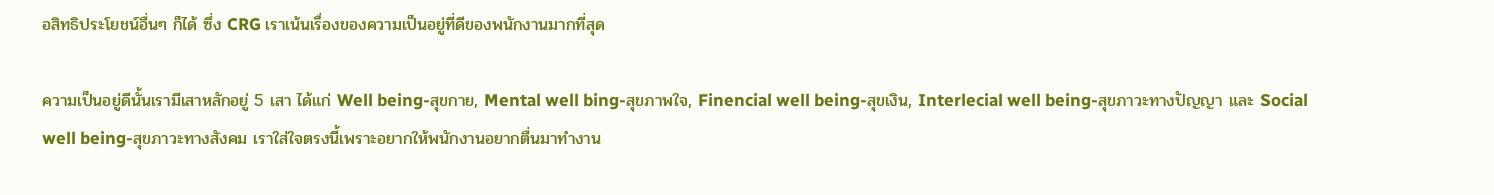อสิทธิประโยชน์อื่นๆ ก็ได้ ซึ่ง CRG เราเน้นเรื่องของความเป็นอยู่ที่ดีของพนักงานมากที่สุด

ความเป็นอยู่ดีนั้นเรามีเสาหลักอยู่ 5 เสา ได้แก่ Well being-สุขกาย, Mental well bing-สุขภาพใจ, Finencial well being-สุขเงิน, Interlecial well being-สุขภาวะทางปัญญา และ Social well being-สุขภาวะทางสังคม เราใส่ใจตรงนี้เพราะอยากให้พนักงานอยากตื่นมาทำงาน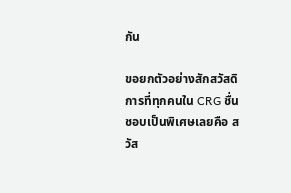กัน

ขอยกตัวอย่างสักสวัสดิการที่ทุกคนใน CRG ชื่นชอบเป็นพิเศษเลยคือ สวัส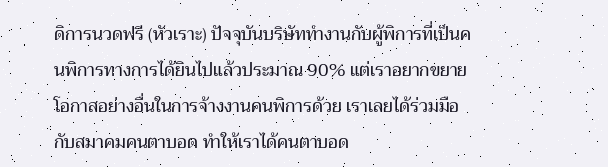ดิการนวดฟรี (หัวเราะ) ปัจจุบันบริษัททำงานกับผู้พิการที่เป็นคนพิการทางการได้ยินไปแล้วประมาณ 90% แต่เราอยากขยายโอกาสอย่างอื่นในการจ้างงานคนพิการด้วย เราเลยได้ร่วมมือกับสมาคมคนตาบอด ทำให้เราได้คนตาบอด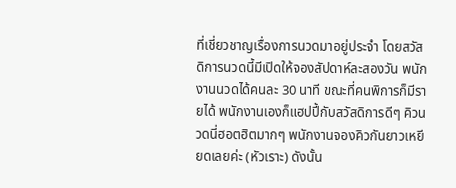ที่เชี่ยวชาญเรื่องการนวดมาอยู่ประจำ โดยสวัสดิการนวดนี้มีเปิดให้จองสัปดาห์ละสองวัน พนักงานนวดได้คนละ 30 นาที ขณะที่คนพิการก็มีรายได้ พนักงานเองก็แฮปปี้กับสวัสดิการดีๆ คิวนวดนี่ฮอตฮิตมากๆ พนักงานจองคิวกันยาวเหยียดเลยค่ะ (หัวเราะ) ดังนั้น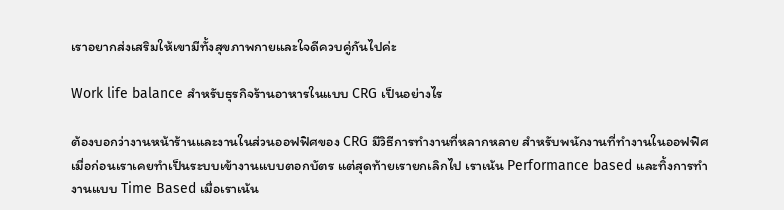เราอยากส่งเสริมให้เขามีทั้งสุขภาพกายและใจดีควบคู่กันไปค่ะ

Work life balance สำหรับธุรกิจร้านอาหารในแบบ CRG เป็นอย่างไร

ต้องบอกว่างานหน้าร้านและงานในส่วนออฟฟิศของ CRG มีวิธีการทำงานที่หลากหลาย สำหรับพนักงานที่ทำงานในออฟฟิศ เมื่อก่อนเราเคยทำเป็นระบบเข้างานแบบตอกบัตร แต่สุดท้ายเรายกเลิกไป เราเน้น Performance based และทิ้งการทำงานแบบ Time Based เมื่อเราเน้น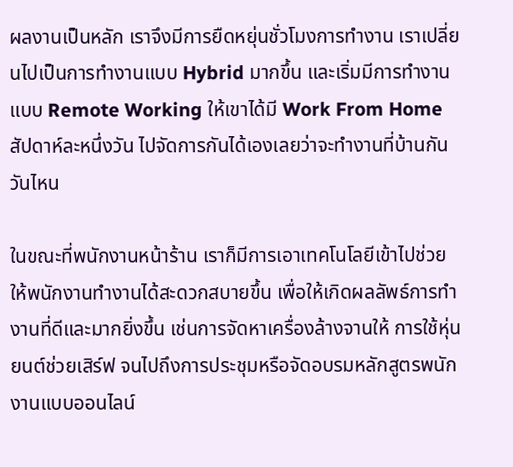ผลงานเป็นหลัก เราจึงมีการยืดหยุ่นชั่วโมงการทำงาน เราเปลี่ยนไปเป็นการทำงานแบบ Hybrid มากขึ้น และเริ่มมีการทำงานแบบ Remote Working ให้เขาได้มี Work From Home สัปดาห์ละหนึ่งวัน ไปจัดการกันได้เองเลยว่าจะทำงานที่บ้านกันวันไหน

ในขณะที่พนักงานหน้าร้าน เราก็มีการเอาเทคโนโลยีเข้าไปช่วยให้พนักงานทำงานได้สะดวกสบายขึ้น เพื่อให้เกิดผลลัพธ์การทำงานที่ดีและมากยิ่งขึ้น เช่นการจัดหาเครื่องล้างจานให้ การใช้หุ่นยนต์ช่วยเสิร์ฟ จนไปถึงการประชุมหรือจัดอบรมหลักสูตรพนักงานแบบออนไลน์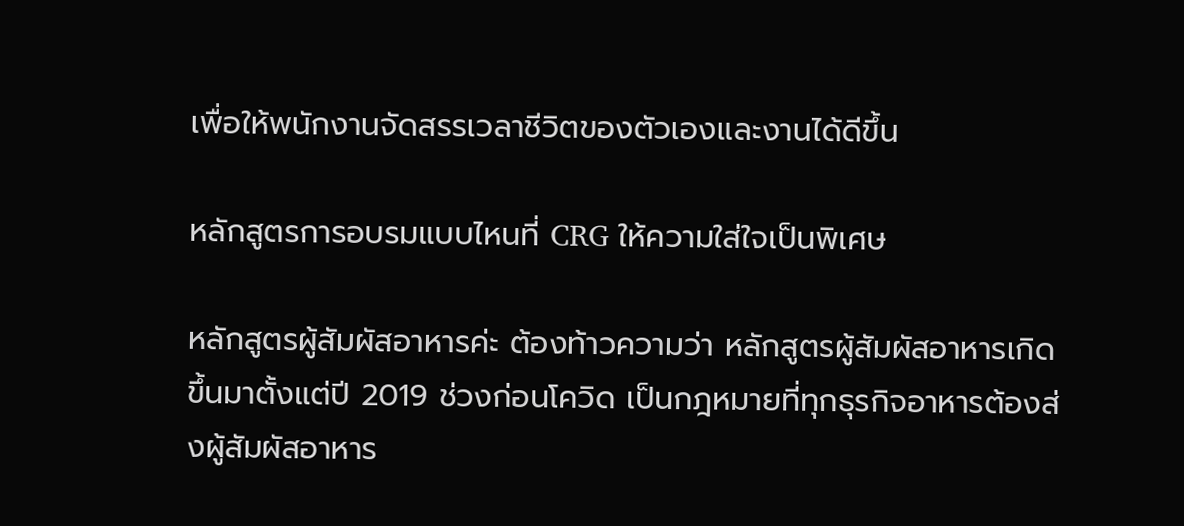เพื่อให้พนักงานจัดสรรเวลาชีวิตของตัวเองและงานได้ดีขึ้น

หลักสูตรการอบรมแบบไหนที่ CRG ให้ความใส่ใจเป็นพิเศษ

หลักสูตรผู้สัมผัสอาหารค่ะ ต้องท้าวความว่า หลักสูตรผู้สัมผัสอาหารเกิดขึ้นมาตั้งแต่ปี 2019 ช่วงก่อนโควิด เป็นกฎหมายที่ทุกธุรกิจอาหารต้องส่งผู้สัมผัสอาหาร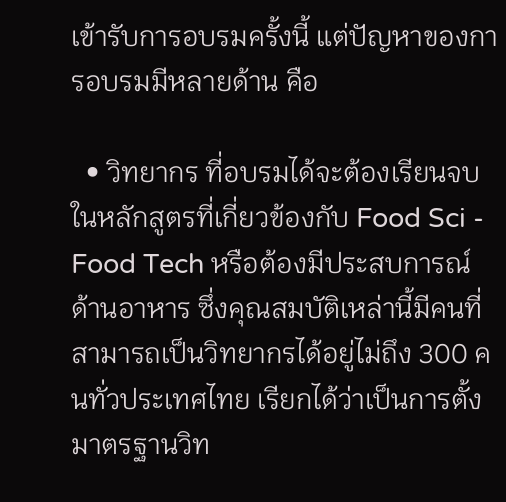เข้ารับการอบรมครั้งนี้ แต่ปัญหาของการอบรมมีหลายด้าน คือ

  • วิทยากร ที่อบรมได้จะต้องเรียนจบในหลักสูตรที่เกี่ยวข้องกับ Food Sci - Food Tech หรือต้องมีประสบการณ์ด้านอาหาร ซึ่งคุณสมบัติเหล่านี้มีคนที่สามารถเป็นวิทยากรได้อยู่ไม่ถึง 300 คนทั่วประเทศไทย เรียกได้ว่าเป็นการตั้งมาตรฐานวิท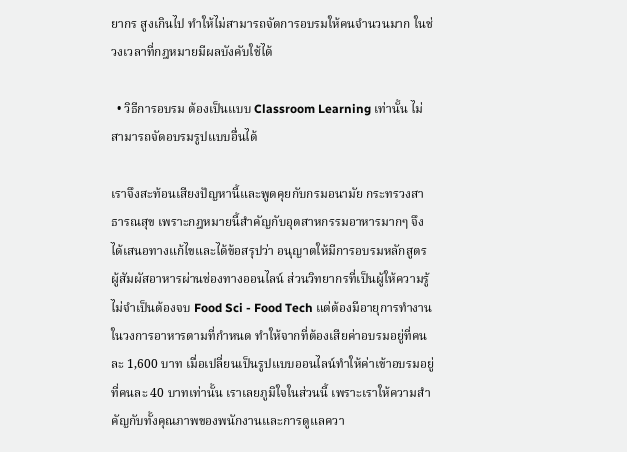ยากร สูงเกินไป ทำให้ไม่สามารถจัดการอบรมให้คนจำนวนมาก ในช่วงเวลาที่กฎหมายมีผลบังคับใช้ได้

  • วิธีการอบรม ต้องเป็นแบบ Classroom Learning เท่านั้น ไม่สามารถจัดอบรมรูปแบบอื่นได้

เราจึงสะท้อนเสียงปัญหานี้และพูดคุยกับกรมอนามัย กระทรวงสาธารณสุข เพราะกฎหมายนี้สำคัญกับอุตสาหกรรมอาหารมากๆ จึงได้เสนอทางแก้ไขและได้ข้อสรุปว่า อนุญาตให้มีการอบรมหลักสูตรผู้สัมผัสอาหารผ่านช่องทางออนไลน์ ส่วนวิทยากรที่เป็นผู้ให้ความรู้ไม่จำเป็นต้องจบ Food Sci - Food Tech แต่ต้องมีอายุการทำงานในวงการอาหารตามที่กำหนด ทำให้จากที่ต้องเสียค่าอบรมอยู่ที่คนละ 1,600 บาท เมื่อเปลี่ยนเป็นรูปแบบออนไลน์ทำให้ค่าเข้าอบรมอยู่ที่คนละ 40 บาทเท่านั้น เราเลยภูมิใจในส่วนนี้ เพราะเราให้ความสำคัญกับทั้งคุณภาพของพนักงานและการดูแลควา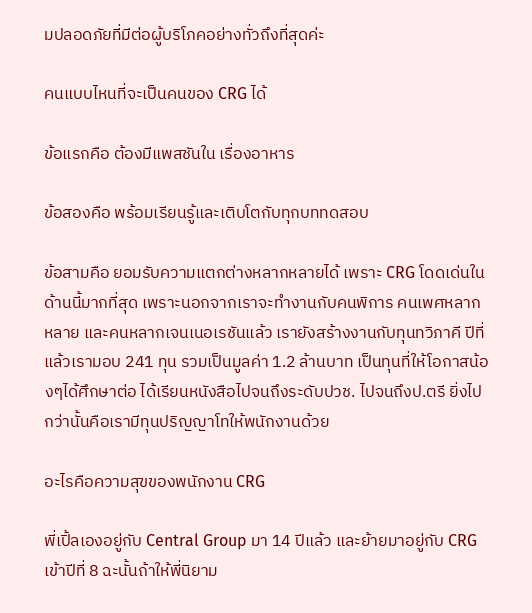มปลอดภัยที่มีต่อผู้บริโภคอย่างทั่วถึงที่สุดค่ะ

คนแบบไหนที่จะเป็นคนของ CRG ได้

ข้อแรกคือ ต้องมีแพสชันใน เรื่องอาหาร

ข้อสองคือ พร้อมเรียนรู้และเติบโตกับทุกบททดสอบ

ข้อสามคือ ยอมรับความแตกต่างหลากหลายได้ เพราะ CRG โดดเด่นในด้านนี้มากที่สุด เพราะนอกจากเราจะทำงานกับคนพิการ คนเพศหลากหลาย และคนหลากเจนเนอเรชันแล้ว เรายังสร้างงานกับทุนทวิภาคี ปีที่แล้วเรามอบ 241 ทุน รวมเป็นมูลค่า 1.2 ล้านบาท เป็นทุนที่ให้โอกาสน้องๆได้ศึกษาต่อ ได้เรียนหนังสือไปจนถึงระดับปวช. ไปจนถึงป.ตรี ยิ่งไปกว่านั้นคือเรามีทุนปริญญาโทให้พนักงานด้วย

อะไรคือความสุขของพนักงาน CRG

พี่เปิ้ลเองอยู่กับ Central Group มา 14 ปีแล้ว และย้ายมาอยู่กับ CRG เข้าปีที่ 8 ฉะนั้นถ้าให้พี่นิยาม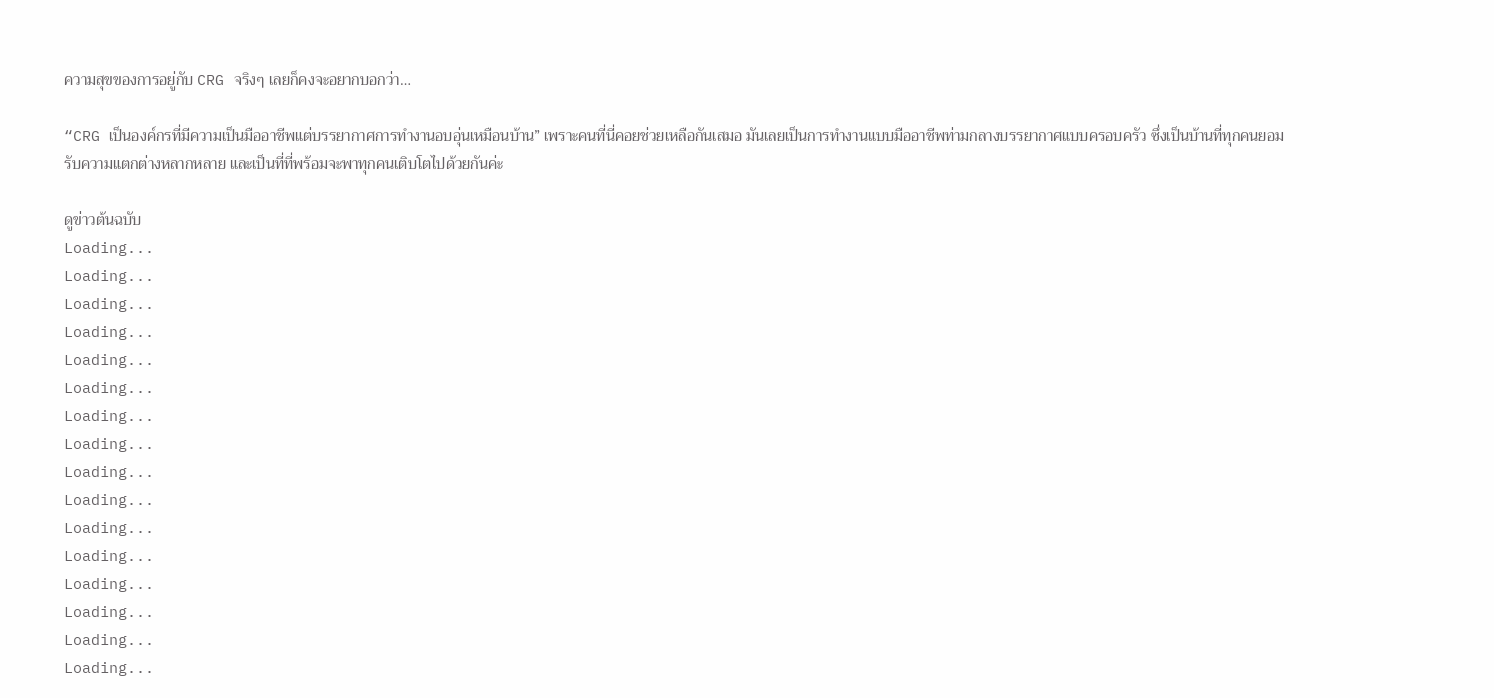ความสุขของการอยู่กับ CRG จริงๆ เลยก็คงจะอยากบอกว่า…

“CRG เป็นองค์กรที่มีความเป็นมืออาชีพแต่บรรยากาศการทำงานอบอุ่นเหมือนบ้าน” เพราะคนที่นี่คอยช่วยเหลือกันเสมอ มันเลยเป็นการทำงานแบบมืออาชีพท่ามกลางบรรยากาศแบบครอบครัว ซึ่งเป็นบ้านที่ทุกคนยอมรับความแตกต่างหลากหลาย และเป็นที่ที่พร้อมจะพาทุกคนเติบโตไปด้วยกันค่ะ

ดูข่าวต้นฉบับ
Loading...
Loading...
Loading...
Loading...
Loading...
Loading...
Loading...
Loading...
Loading...
Loading...
Loading...
Loading...
Loading...
Loading...
Loading...
Loading...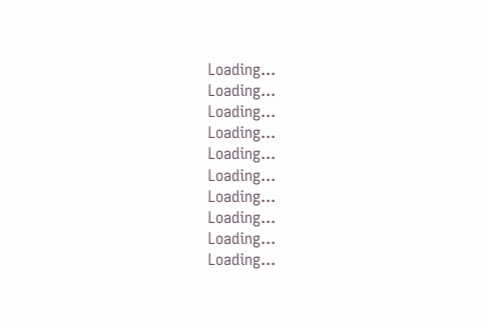Loading...
Loading...
Loading...
Loading...
Loading...
Loading...
Loading...
Loading...
Loading...
Loading...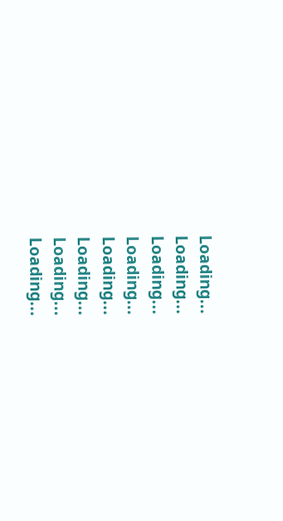Loading...
Loading...
Loading...
Loading...
Loading...
Loading...
Loading...
Loading...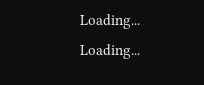Loading...
Loading...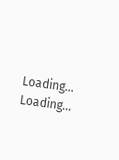Loading...
Loading...